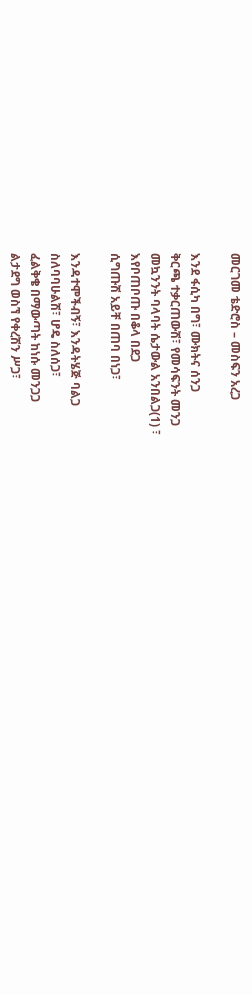መርገመ ቴድሮስ – መስፍን አረጋ

እንደ ፋሲካ በግ፣ ሙክትና ሰንጋ
ቅርጫ ተቃርጠውሽ፣ የመሳፍንት መንጋ
መኳንንት ባላባት ሴታውል አንበልጋ(1) ፣
እየቦጠቦጡ በቆላ በደጋ
ሲግጡሽ አይቸ በጠባ በነጋ፣

እንዳተሞችብኝ፣ እንዳትሄጅ ባልጋ
ስለባባሁልሽ፣ ሆዴ ስለሰጋ፣
ፈልቅቄ በማውጣት ከነሱ መንጋጋ
ልታደግ ወስኘ የቀረሽን ሥጋ፣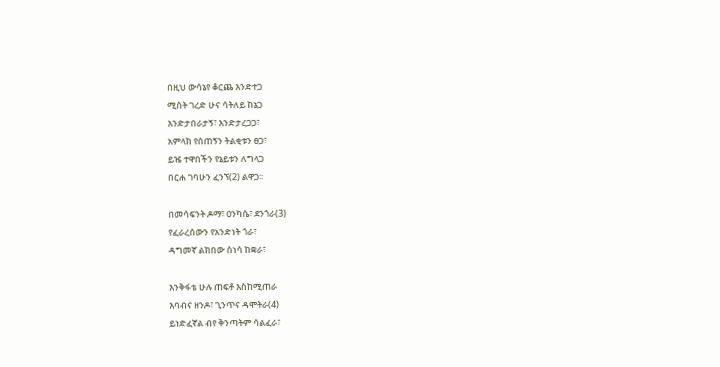በዚህ ውሳኔየ ቆርጨ እንድተጋ
ሚስት ገረድ ሁና ሳትለይ ከኔጋ
እንድታበራታኝ፣ እንድታረጋጋ፣
አምላክ የሰጠኝን ትልቂቱን ፀጋ፣
ይዤ ተዋበችን የኔይቱን ለግላጋ
በርሐ ገባሁን ፈንኘ(2) ልዋጋ፡፡

በመሳፍንት ዶማ፣ ዐንካሴ፣ ደንጎራ(3)
የፈራረሰውን የአንድነት ጎራ፣
ዳግመኛ ልክበው ስነሳ ከቋራ፣

እንቅፋቴ ሁሉ ጠፍቶ እስከሚጠራ
እባብና ዘንዶ፣ ጊንጥና ዳሞትራ(4)
ይነድፈኛል ብየ ቅንጣትም ሳልፈራ፣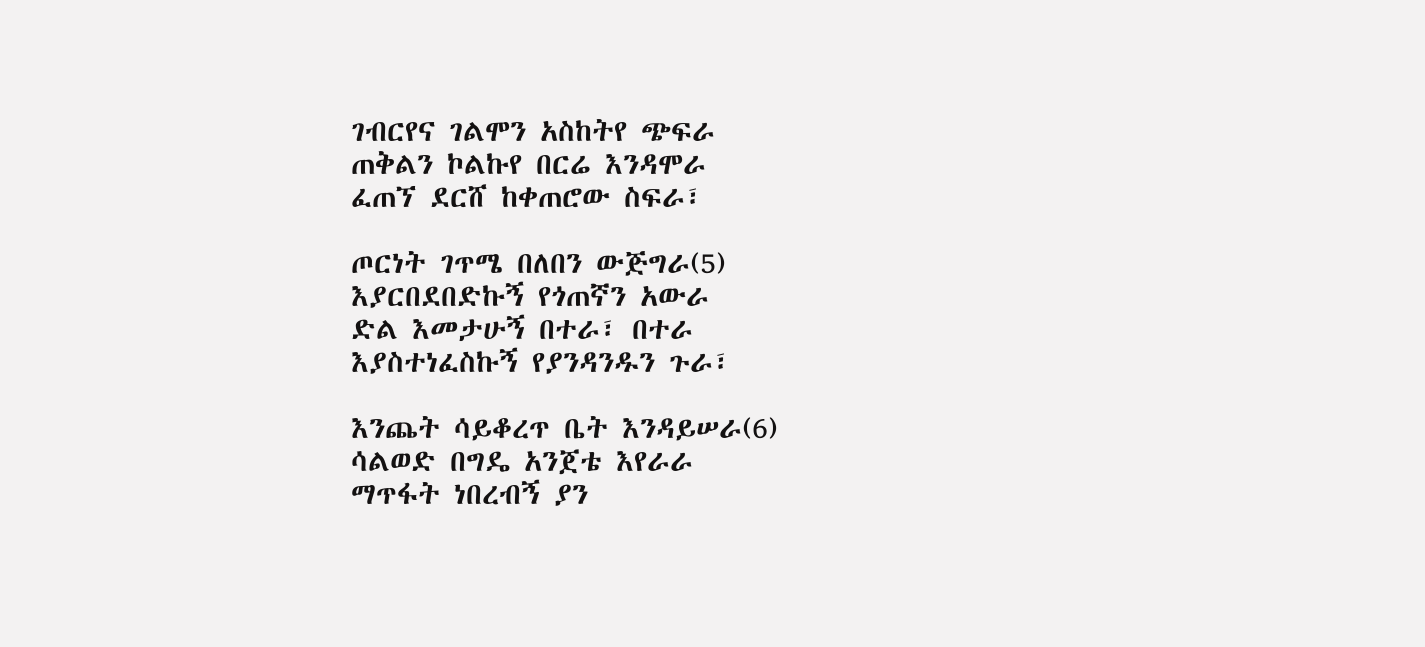ገብርየና ገልሞን አስከትየ ጭፍራ
ጠቅልን ኮልኩየ በርሬ እንዳሞራ
ፈጠኘ ደርሸ ከቀጠሮው ስፍራ፣

ጦርነት ገጥሜ በለበን ውጅግራ(5)
እያርበደበድኩኝ የጎጠኛን አውራ
ድል እመታሁኝ በተራ፣ በተራ
እያስተነፈስኩኝ የያንዳንዱን ጉራ፣

እንጨት ሳይቆረጥ ቤት እንዳይሠራ(6)
ሳልወድ በግዴ አንጀቴ እየራራ
ማጥፋት ነበረብኝ ያን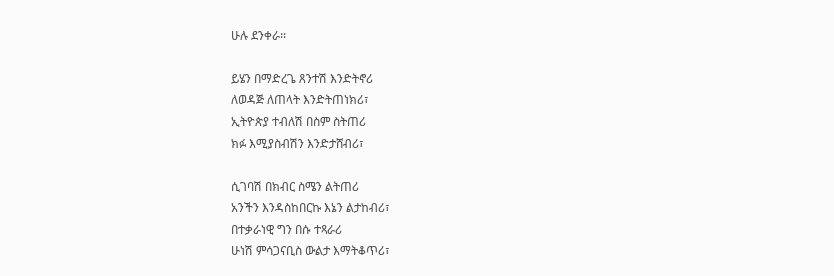ሁሉ ደንቀራ፡፡

ይሄን በማድረጌ ጸንተሽ እንድትኖሪ
ለወዳጅ ለጠላት እንድትጠነክሪ፣
ኢትዮጵያ ተብለሽ በስም ስትጠሪ
ክፉ እሚያስብሽን እንድታሸብሪ፣

ሲገባሽ በክብር ስሜን ልትጠሪ
አንችን እንዳስከበርኩ እኔን ልታከብሪ፣
በተቃራነዊ ግን በሱ ተጻራሪ
ሁነሽ ምሳጋናቢስ ውልታ እማትቆጥሪ፣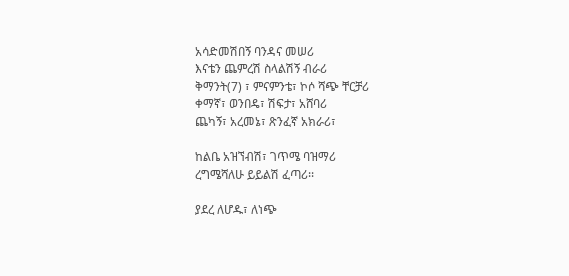አሳድመሽበኝ ባንዳና መሠሪ
እናቴን ጨምረሽ ስላልሽኝ ብራሪ
ቅማንት(7) ፣ ምናምንቴ፣ ኮሶ ሻጭ ቸርቻሪ
ቀማኛ፣ ወንበዴ፣ ሽፍታ፣ አሸባሪ
ጨካኝ፣ አረመኔ፣ ጽንፈኛ አክራሪ፣

ከልቤ አዝኘብሽ፣ ገጥሜ ባዝማሪ
ረግሜሻለሁ ይይልሽ ፈጣሪ፡፡

ያደረ ለሆዱ፣ ለነጭ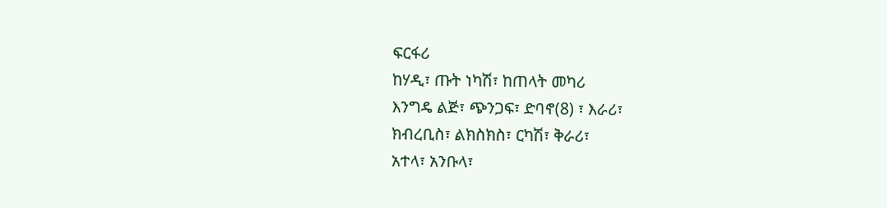ፍርፋሪ
ከሃዲ፣ ጡት ነካሽ፣ ከጠላት መካሪ
እንግዴ ልጅ፣ ጭንጋፍ፣ ድባኖ(8) ፣ እራሪ፣
ክብረቢስ፣ ልክስክስ፣ ርካሽ፣ ቅራሪ፣
አተላ፣ አንቡላ፣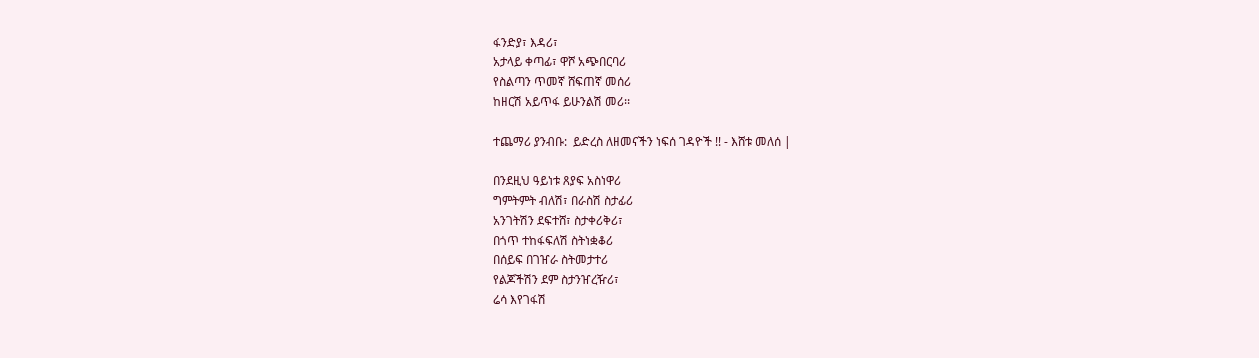ፋንድያ፣ እዳሪ፣
አታላይ ቀጣፊ፣ ዋሾ አጭበርባሪ
የስልጣን ጥመኛ ሸፍጠኛ መሰሪ
ከዘርሽ አይጥፋ ይሁንልሽ መሪ፡፡

ተጨማሪ ያንብቡ:  ይድረስ ለዘመናችን ነፍሰ ገዳዮች !! - እሸቱ መለሰ |

በንደዚህ ዓይነቱ ጸያፍ አስነዋሪ
ግምትምት ብለሽ፣ በራስሽ ስታፊሪ
አንገትሽን ደፍተሸ፣ ስታቀሪቅሪ፣
በጎጥ ተከፋፍለሽ ስትነቋቆሪ
በሰይፍ በገዠራ ስትመታተሪ
የልጆችሽን ደም ስታንዠረዥሪ፣
ሬሳ እየገፋሽ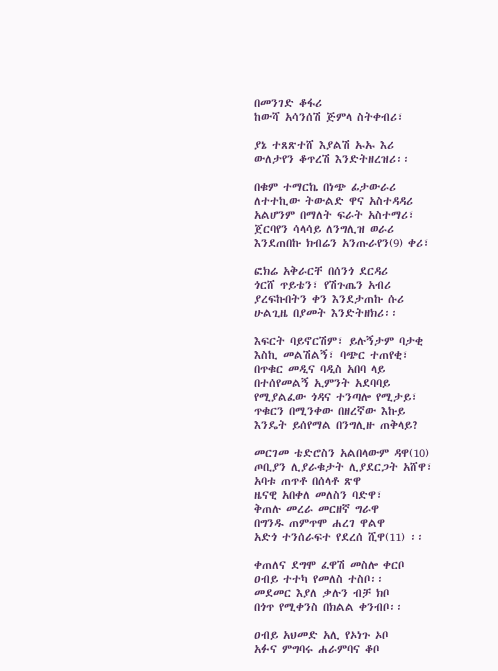በመንገድ ቆፋሪ
ከውሻ አሳንሰሽ ጅምላ ስትቀብሪ፣

ያኔ ተጸጽተሸ እያልሽ ኡኡ እሪ
ውለታየን ቆጥረሽ እንድትዘረዝሪ፡፡

በቁም ተማርኬ በነጭ ፊታውራሪ
ለተተኪው ትውልድ ዋና አስተዳዳሪ
አልሆንም በማለት ፍራት አስተማሪ፣
ጀርባየን ሳላሳይ ለንግሊዝ ወራሪ
እንደጠበኩ ክብሬን አንጡራየን(9) ቀሪ፣

ፎክሬ አቅራርቸ በሰንጎ ደርዳሪ
ጎርሸ ጥይቴን፣ የሽጉጤን አብሪ
ያረፍኩበትን ቀን እንደታጠኩ ሱሪ
ሁልጊዜ በያመት እንድትዘክሪ፡፡

እፍርት ባይኖርሽም፣ ይሉኝታም ባታቂ
እስኪ መልሽልኝ፣ ባጭር ተጠየቂ፣
በጥቁር መዲና ባዲስ አበባ ላይ
በተሰየመልኝ ኢምንት አደባባይ
የሚያልፈው ጎዳና ተንጣሎ የሚታይ፣
ጥቁርን በሚንቀው በዘረኛው እኩይ
እንዴት ይሰየማል በንግሊዙ ጠቅላይ?

መርገመ ቴድሮስን አልበላውም ዳዋ(10)
ጦቢያን ሊያራቁታት ሊያደርጋት አሸዋ፣
አባቱ ጠጥቶ በሰላቶ ጽዋ
ዜናዊ አበቀለ መለስን ባድዋ፣
ቅጠሉ መረራ መርዘኛ ግራዋ
በግንዱ ጠምጥሞ ሐረገ ዋልዋ
አድጎ ተንሰራፍተ የደረሰ ሺዋ(11) ፡፡

ቀጠለና ደግሞ ፈዋሽ መስሎ ቀርቦ
ዐብይ ተተካ የመለስ ተስቦ፡፡
መደመር እያለ ቃሉን ብቻ ክቦ
በጎጥ የሚቀንስ በክልል ቀንብቦ፡፡

ዐብይ አህመድ አሊ የኦነጉ ኦቦ
አፉና ምግባሩ ሐራምባና ቆቦ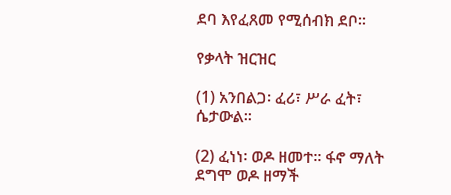ደባ እየፈጸመ የሚሰብክ ደቦ፡፡

የቃላት ዝርዝር

(1) አንበልጋ፡ ፈሪ፣ ሥራ ፈት፣ ሴታውል፡፡

(2) ፈነነ፡ ወዶ ዘመተ፡፡ ፋኖ ማለት ደግሞ ወዶ ዘማች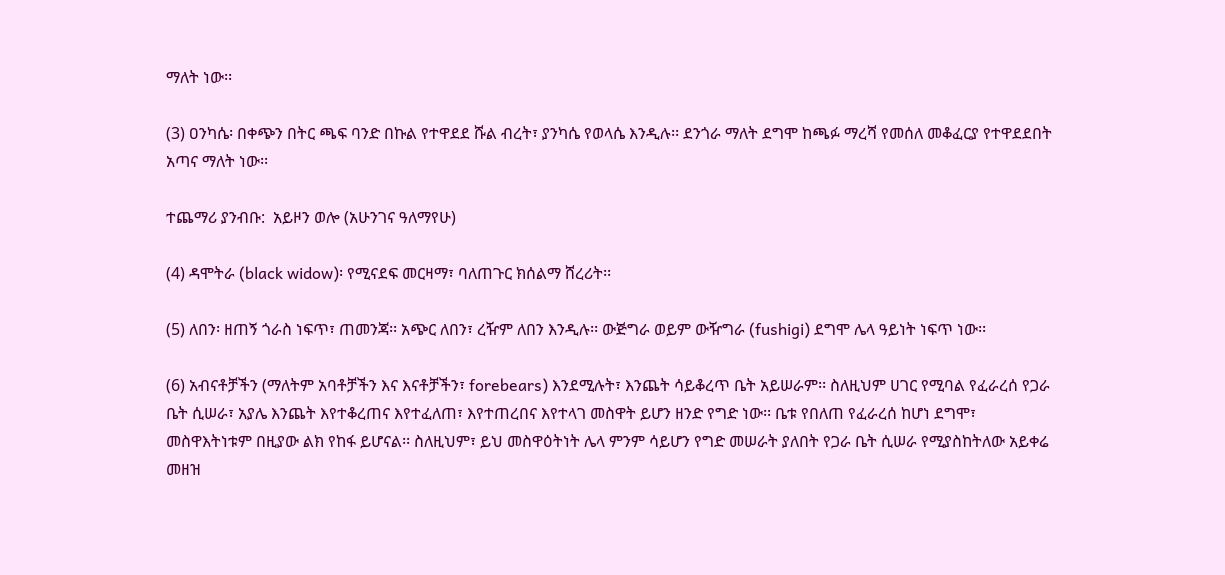ማለት ነው፡፡

(3) ዐንካሴ፡ በቀጭን በትር ጫፍ ባንድ በኩል የተዋደደ ሹል ብረት፣ ያንካሴ የወላሴ እንዲሉ፡፡ ደንጎራ ማለት ደግሞ ከጫፉ ማረሻ የመሰለ መቆፈርያ የተዋደደበት አጣና ማለት ነው፡፡

ተጨማሪ ያንብቡ:  አይዞን ወሎ (አሁንገና ዓለማየሁ)

(4) ዳሞትራ (black widow)፡ የሚናደፍ መርዛማ፣ ባለጠጉር ክሰልማ ሸረሪት፡፡

(5) ለበን፡ ዘጠኝ ጎራስ ነፍጥ፣ ጠመንጃ፡፡ አጭር ለበን፣ ረዥም ለበን እንዲሉ፡፡ ውጅግራ ወይም ውዥግራ (fushigi) ደግሞ ሌላ ዓይነት ነፍጥ ነው፡፡

(6) አብናቶቻችን (ማለትም አባቶቻችን እና እናቶቻችን፣ forebears) እንደሚሉት፣ እንጨት ሳይቆረጥ ቤት አይሠራም፡፡ ስለዚህም ሀገር የሚባል የፈራረሰ የጋራ ቤት ሲሠራ፣ አያሌ እንጨት እየተቆረጠና እየተፈለጠ፣ እየተጠረበና እየተላገ መስዋት ይሆን ዘንድ የግድ ነው፡፡ ቤቱ የበለጠ የፈራረሰ ከሆነ ደግሞ፣ መስዋእትነቱም በዚያው ልክ የከፋ ይሆናል፡፡ ስለዚህም፣ ይህ መስዋዕትነት ሌላ ምንም ሳይሆን የግድ መሠራት ያለበት የጋራ ቤት ሲሠራ የሚያስከትለው አይቀሬ መዘዝ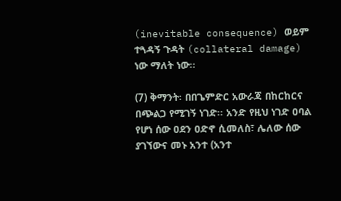(inevitable consequence) ወይም ተጓዳኝ ጉዳት (collateral damage) ነው ማለት ነው፡፡

(7) ቅማንት፡ በበጌምድር አውራጃ በከርከርና በጭልጋ የሚገኝ ነገድ፡፡ አንድ የዚህ ነገድ ዐባል የሆነ ሰው ዐደን ዐድኖ ሲመለስ፣ ሌለው ሰው ያገኘውና መኑ አንተ (አንተ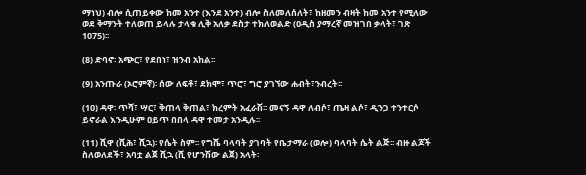ማነህ) ብሎ ሲጠይቀው ከመ አንተ (እንደ አንተ) ብሎ ስለመለሰለት፣ ከዘመን ብዛት ከመ አንተ የሚለው ወደ ቅማንት ተለወጠ ይላሉ ታላቁ ሊቅ አለቃ ደስታ ተክለወልድ (ዐዲስ ያማረኛ መዝገበ ቃላት፣ ገጽ 1075)፡፡

(8) ድባኖ፡ አጭር፣ የደበነ፣ ዝንብ አከል፡፡

(9) አንጡራ (ኦሮምኛ)፡ ሰው ለፍቶ፣ ደክሞ፣ ጥሮ፣ ግሮ ያገኘው ሐብት፣ንብረት፡፡

(10) ዳዋ፡ ጥሻ፣ ሣር፣ ቅጠላ ቅጠል፣ ክረምት አፈራሽ፡፡ መናኝ ዳዋ ለብሶ፣ ጤዛ ልሶ፣ ዲንጋ ተንተርሶ ይኖራል እንዲሁም ዐይጥ በበላ ዳዋ ተመታ አንዲሉ፡፡

(11) ሺዋ (ሺሕ፣ ሺኋ)፡ የሴት ስም፡፡ የግሼ ባላባት ያገባት የቤታማራ (ወሎ) ባላባት ሴት ልጅ፡፡ ብዙ ልጆች ስለወለደች፣ አባቷ ልጀ ሺኋ (ሺ የሆንሽው ልጀ) አላት፡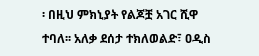፡ በዚህ ምክኒያት የልጆቿ አገር ሺዋ ተባለ፡፡ አለቃ ደሰታ ተክለወልድ፣ ዐዲስ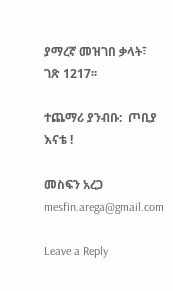ያማረኛ መዝገበ ቃላት፣ ገጽ 1217፡፡

ተጨማሪ ያንብቡ:  ጦቢያ እናቴ !

መስፍን አረጋ
mesfin.arega@gmail.com

Leave a Reply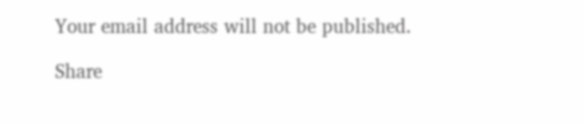Your email address will not be published.

Share